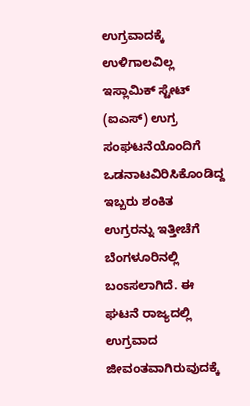ಉಗ್ರವಾದಕ್ಕೆ ಉಳಿಗಾಲವಿಲ್ಲ
ಇಸ್ಲಾಮಿಕ್ ಸ್ಟೇಟ್ (ಐಎಸ್) ಉಗ್ರ ಸಂಘಟನೆಯೊಂದಿಗೆ ಒಡನಾಟವಿರಿಸಿಕೊಂಡಿದ್ದ ಇಬ್ಬರು ಶಂಕಿತ ಉಗ್ರರನ್ನು ಇತ್ತೀಚೆಗೆ ಬೆಂಗಳೂರಿನಲ್ಲಿ ಬಂಽಸಲಾಗಿದೆ. ಈ ಘಟನೆ ರಾಜ್ಯದಲ್ಲಿ ಉಗ್ರವಾದ ಜೀವಂತವಾಗಿರುವುದಕ್ಕೆ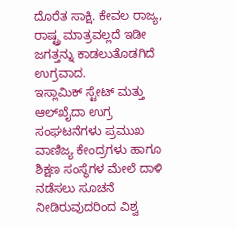ದೊರೆತ ಸಾಕ್ಷಿ. ಕೇವಲ ರಾಜ್ಯ, ರಾಷ್ಟ್ರ ಮಾತ್ರವಲ್ಲದೆ ಇಡೀ ಜಗತ್ತನ್ನು ಕಾಡಲುತೊಡಗಿದೆ ಉಗ್ರವಾದ.
ಇಸ್ಲಾಮಿಕ್ ಸ್ಟೇಟ್ ಮತ್ತು ಆಲ್‌ಖೈದಾ ಉಗ್ರ ಸಂಘಟನೆಗಳು ಪ್ರಮುಖ ವಾಣಿಜ್ಯ ಕೇಂದ್ರಗಳು ಹಾಗೂ ಶಿಕ್ಷಣ ಸಂಸ್ಥೆಗಳ ಮೇಲೆ ದಾಳಿ ನಡೆಸಲು ಸೂಚನೆ ನೀಡಿರುವುದರಿಂದ ವಿಶ್ವ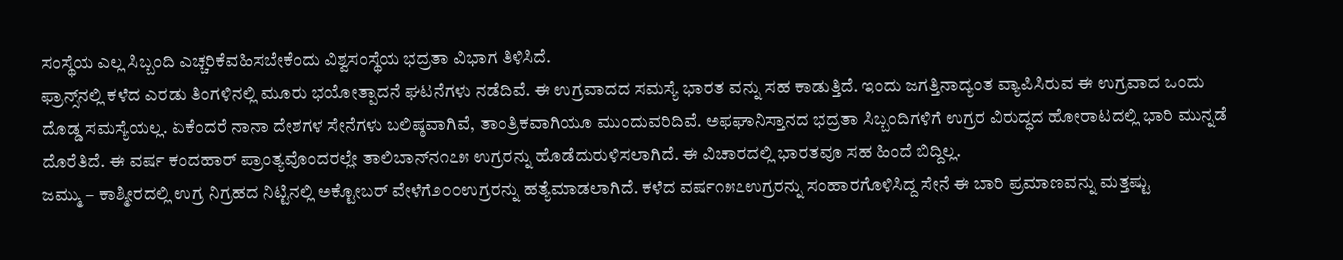ಸಂಸ್ಥೆಯ ಎಲ್ಲ ಸಿಬ್ಬಂದಿ ಎಚ್ಚರಿಕೆವಹಿಸಬೇಕೆಂದು ವಿಶ್ವಸಂಸ್ಥೆಯ ಭದ್ರತಾ ವಿಭಾಗ ತಿಳಿಸಿದೆ.
ಫ್ರಾನ್ಸ್‌ನಲ್ಲಿ ಕಳೆದ ಎರಡು ತಿಂಗಳಿನಲ್ಲಿ ಮೂರು ಭಯೋತ್ಪಾದನೆ ಘಟನೆಗಳು ನಡೆದಿವೆ. ಈ ಉಗ್ರವಾದದ ಸಮಸ್ಯೆ ಭಾರತ ವನ್ನು ಸಹ ಕಾಡುತ್ತಿದೆ. ಇಂದು ಜಗತ್ತಿನಾದ್ಯಂತ ವ್ಯಾಪಿಸಿರುವ ಈ ಉಗ್ರವಾದ ಒಂದು ದೊಡ್ಡ ಸಮಸ್ಯೆಯಲ್ಲ. ಏಕೆಂದರೆ ನಾನಾ ದೇಶಗಳ ಸೇನೆಗಳು ಬಲಿಷ್ಠವಾಗಿವೆ, ತಾಂತ್ರಿಕವಾಗಿಯೂ ಮುಂದುವರಿದಿವೆ. ಅಫಘಾನಿಸ್ತಾನದ ಭದ್ರತಾ ಸಿಬ್ಬಂದಿಗಳಿಗೆ ಉಗ್ರರ ವಿರುದ್ಧದ ಹೋರಾಟದಲ್ಲಿ ಭಾರಿ ಮುನ್ನಡೆ ದೊರೆತಿದೆ. ಈ ವರ್ಷ ಕಂದಹಾರ್ ಪ್ರಾಂತ್ಯವೊಂದರಲ್ಲೇ ತಾಲಿಬಾನ್‌ನ೧೭೫ ಉಗ್ರರನ್ನು ಹೊಡೆದುರುಳಿಸಲಾಗಿದೆ. ಈ ವಿಚಾರದಲ್ಲಿ ಭಾರತವೂ ಸಹ ಹಿಂದೆ ಬಿದ್ದಿಲ್ಲ.
ಜಮ್ಮು – ಕಾಶ್ಮೀರದಲ್ಲಿ ಉಗ್ರ ನಿಗ್ರಹದ ನಿಟ್ಟಿನಲ್ಲಿ ಅಕ್ಟೋಬರ್ ವೇಳೆಗೆ೨೦೦ಉಗ್ರರನ್ನು ಹತ್ಯೆಮಾಡಲಾಗಿದೆ. ಕಳೆದ ವರ್ಷ೧೫೭ಉಗ್ರರನ್ನು ಸಂಹಾರಗೊಳಿಸಿದ್ದ ಸೇನೆ ಈ ಬಾರಿ ಪ್ರಮಾಣವನ್ನು ಮತ್ತಷ್ಟು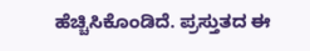ಹೆಚ್ಚಿಸಿಕೊಂಡಿದೆ. ಪ್ರಸ್ತುತದ ಈ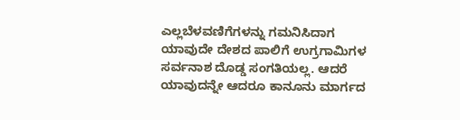ಎಲ್ಲಬೆಳವಣಿಗೆಗಳನ್ನು ಗಮನಿಸಿದಾಗ ಯಾವುದೇ ದೇಶದ ಪಾಲಿಗೆ ಉಗ್ರಗಾಮಿಗಳ ಸರ್ವನಾಶ ದೊಡ್ಡ ಸಂಗತಿಯಲ್ಲ. ಆದರೆ ಯಾವುದನ್ನೇ ಆದರೂ ಕಾನೂನು ಮಾರ್ಗದ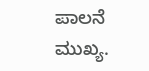ಪಾಲನೆ ಮುಖ್ಯ.